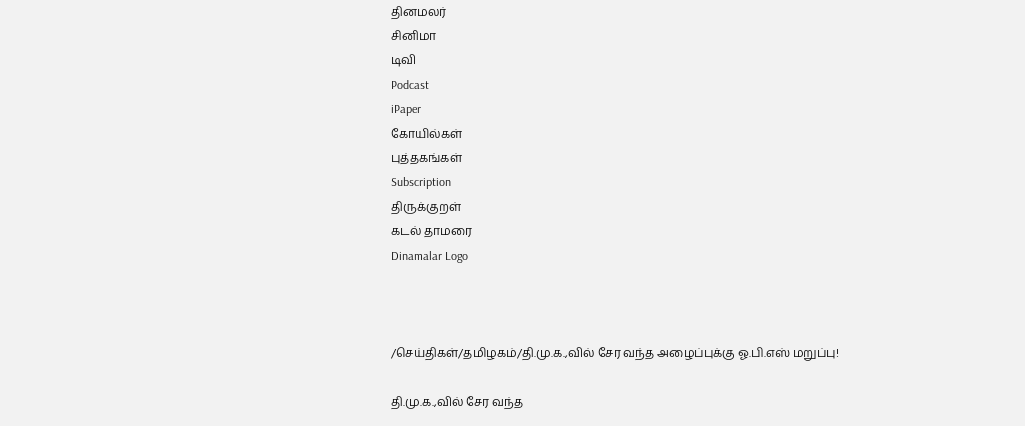தினமலர்
சினிமா
டிவி
Podcast
iPaper
கோயில்கள்
புத்தகங்கள்
Subscription
திருக்குறள்
கடல் தாமரை
Dinamalar Logo



/செய்திகள்/தமிழகம்/தி.மு.க.,வில் சேர வந்த அழைப்புக்கு ஓ.பி.எஸ் மறுப்பு!

தி.மு.க.,வில் சேர வந்த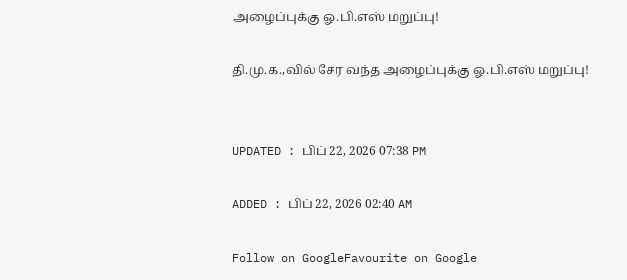அழைப்புக்கு ஓ.பி.எஸ் மறுப்பு!

தி.மு.க.,வில் சேர வந்த அழைப்புக்கு ஓ.பி.எஸ் மறுப்பு!


UPDATED : பிப் 22, 2026 07:38 PM

ADDED : பிப் 22, 2026 02:40 AM

Follow on GoogleFavourite on Google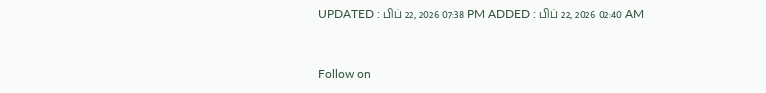UPDATED : பிப் 22, 2026 07:38 PM ADDED : பிப் 22, 2026 02:40 AM


Follow on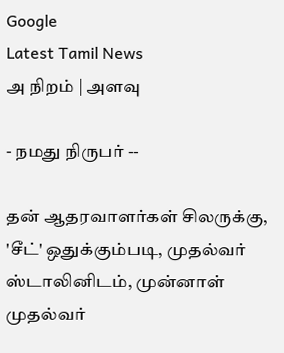Google
Latest Tamil News
அ நிறம் | அளவு

- நமது நிருபர் --

தன் ஆதரவாளர்கள் சிலருக்கு, 'சீட்' ஒதுக்கும்படி, முதல்வர் ஸ்டாலினிடம், முன்னாள் முதல்வர்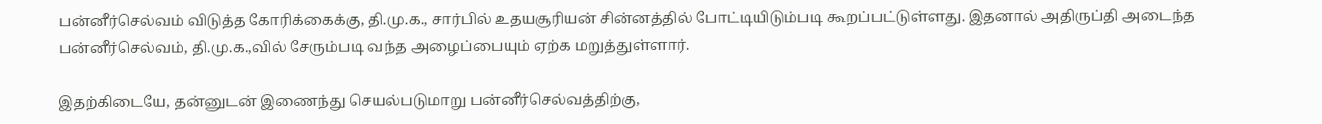பன்னீர்செல்வம் விடுத்த கோரிக்கைக்கு, தி.மு.க., சார்பில் உதயசூரியன் சின்னத்தில் போட்டியிடும்படி கூறப்பட்டுள்ளது. இதனால் அதிருப்தி அடைந்த பன்னீர்செல்வம், தி.மு.க.,வில் சேரும்படி வந்த அழைப்பையும் ஏற்க மறுத்துள்ளார்.

இதற்கிடையே, தன்னுடன் இணைந்து செயல்படுமாறு பன்னீர்செல்வத்திற்கு,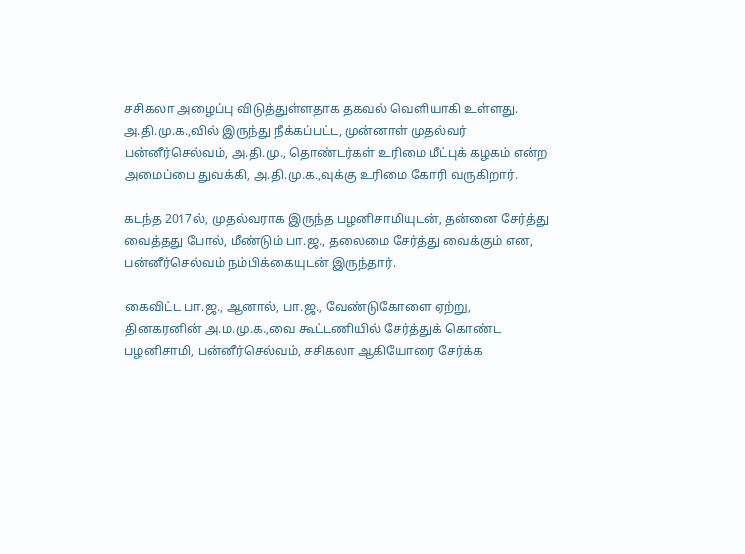சசிகலா அழைப்பு விடுத்துள்ளதாக தகவல் வெளியாகி உள்ளது. அ.தி.மு.க.,வில் இருந்து நீக்கப்பட்ட, முன்னாள் முதல்வர் பன்னீர்செல்வம், அ.தி.மு., தொண்டர்கள் உரிமை மீட்புக் கழகம் என்ற அமைப்பை துவக்கி, அ.தி.மு.க.,வுக்கு உரிமை கோரி வருகிறார்.

கடந்த 2017ல், முதல்வராக இருந்த பழனிசாமியுடன், தன்னை சேர்த்து வைத்தது போல், மீண்டும் பா.ஜ., தலைமை சேர்த்து வைக்கும் என, பன்னீர்செல்வம் நம்பிக்கையுடன் இருந்தார்.

கைவிட்ட பா.ஜ., ஆனால், பா.ஜ., வேண்டுகோளை ஏற்று, தினகரனின் அ.ம.மு.க.,வை கூட்டணியில் சேர்த்துக் கொண்ட பழனிசாமி, பன்னீர்செல்வம், சசிகலா ஆகியோரை சேர்க்க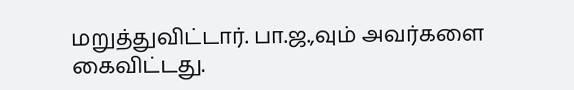மறுத்துவிட்டார். பா.ஜ.,வும் அவர்களை கைவிட்டது.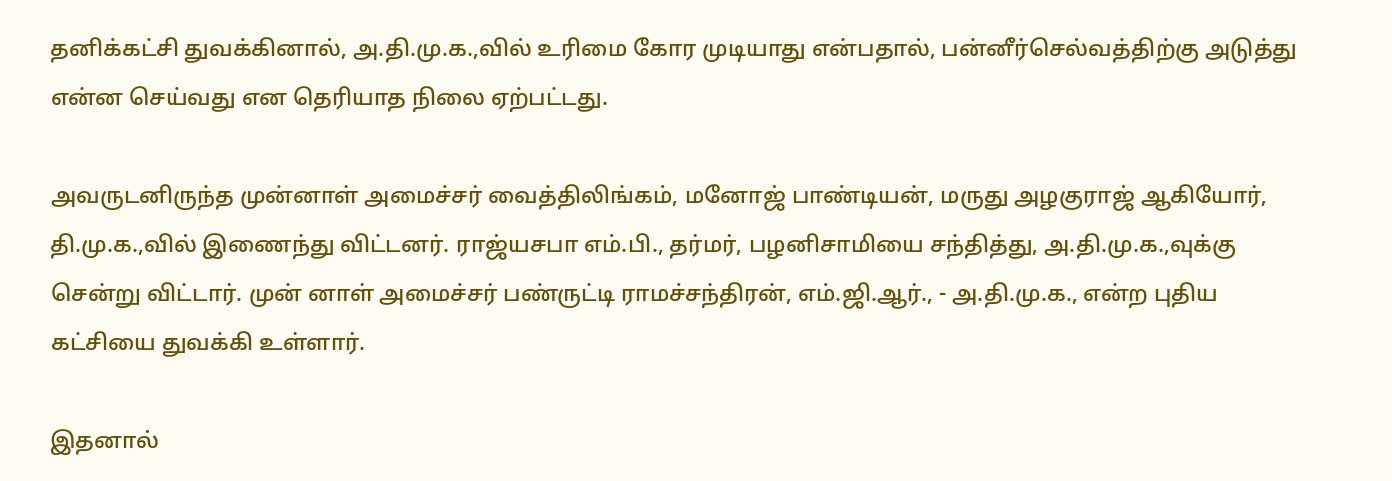தனிக்கட்சி துவக்கினால், அ.தி.மு.க.,வில் உரிமை கோர முடியாது என்பதால், பன்னீர்செல்வத்திற்கு அடுத்து என்ன செய்வது என தெரியாத நிலை ஏற்பட்டது.

அவருடனிருந்த முன்னாள் அமைச்சர் வைத்திலிங்கம், மனோஜ் பாண்டியன், மருது அழகுராஜ் ஆகியோர், தி.மு.க.,வில் இணைந்து விட்டனர். ராஜ்யசபா எம்.பி., தர்மர், பழனிசாமியை சந்தித்து, அ.தி.மு.க.,வுக்கு சென்று விட்டார். முன் னாள் அமைச்சர் பண்ருட்டி ராமச்சந்திரன், எம்.ஜி.ஆர்., - அ.தி.மு.க., என்ற புதிய கட்சியை துவக்கி உள்ளார்.

இதனால்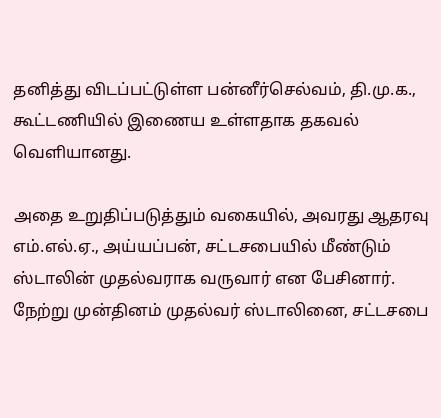தனித்து விடப்பட்டுள்ள பன்னீர்செல்வம், தி.மு.க., கூட்டணியில் இணைய உள்ளதாக தகவல் வெளியானது.

அதை உறுதிப்படுத்தும் வகையில், அவரது ஆதரவு எம்.எல்.ஏ., அய்யப்பன், சட்டசபையில் மீண்டும் ஸ்டாலின் முதல்வராக வருவார் என பேசினார். நேற்று முன்தினம் முதல்வர் ஸ்டாலினை, சட்டசபை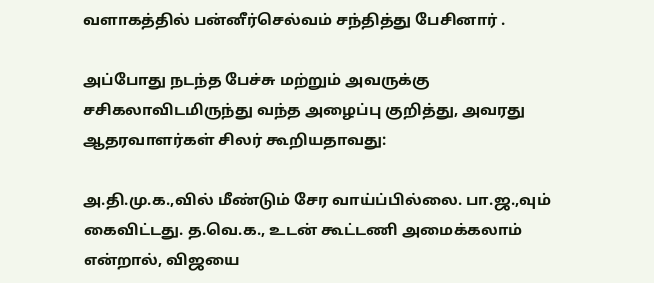வளாகத்தில் பன்னீர்செல்வம் சந்தித்து பேசினார் .

அப்போது நடந்த பேச்சு மற்றும் அவருக்கு சசிகலாவிடமிருந்து வந்த அழைப்பு குறித்து, அவரது ஆதரவாளர்கள் சிலர் கூறியதாவது:

அ.தி.மு.க.,வில் மீண்டும் சேர வாய்ப்பில்லை. பா.ஜ.,வும் கைவிட்டது. த.வெ.க., உடன் கூட்டணி அமைக்கலாம் என்றால், விஜயை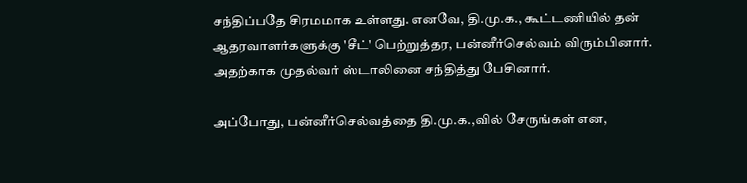சந்திப்பதே சிரமமாக உள்ளது. எனவே, தி.மு.க., கூட்டணியில் தன் ஆதரவாளர்களுக்கு 'சீட்' பெற்றுத்தர, பன்னீர்செல்வம் விரும்பினார். அதற்காக முதல்வர் ஸ்டாலினை சந்தித்து பேசினார்.

அப்போது, பன்னீர்செல்வத்தை தி.மு.க.,வில் சேருங்கள் என,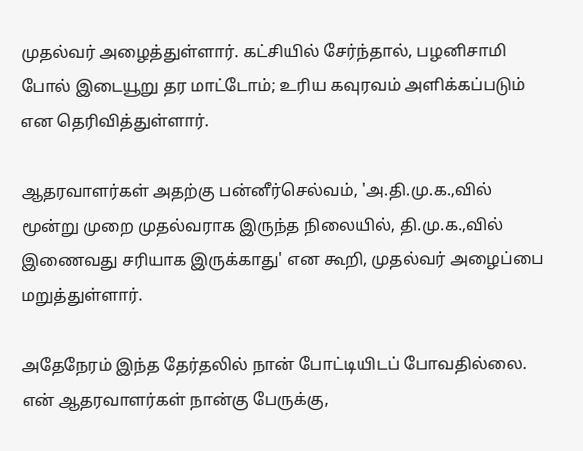முதல்வர் அழைத்துள்ளார். கட்சியில் சேர்ந்தால், பழனிசாமி போல் இடையூறு தர மாட்டோம்; உரிய கவுரவம் அளிக்கப்படும் என தெரிவித்துள்ளார்.

ஆதரவாளர்கள் அதற்கு பன்னீர்செல்வம், 'அ.தி.மு.க.,வில் மூன்று முறை முதல்வராக இருந்த நிலையில், தி.மு.க.,வில் இணைவது சரியாக இருக்காது' என கூறி, முதல்வர் அழைப்பை மறுத்துள்ளார்.

அதேநேரம் இந்த தேர்தலில் நான் போட்டியிடப் போவதில்லை. என் ஆதரவாளர்கள் நான்கு பேருக்கு,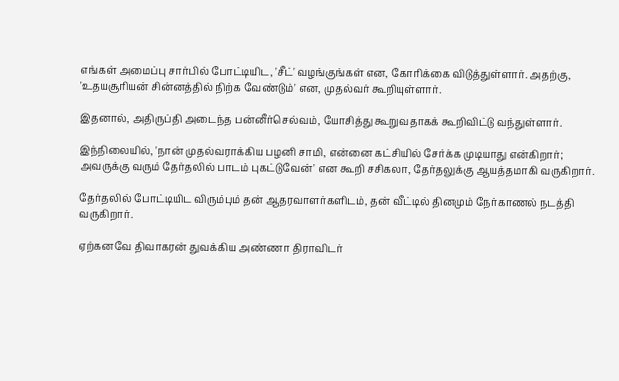எங்கள் அமைப்பு சார்பில் போட்டியிட, 'சீட்' வழங்குங்கள் என, கோரிக்கை விடுத்துள்ளார். அதற்கு, 'உதயசூரியன் சின்னத்தில் நிற்க வேண்டும்' என, முதல்வர் கூறியுள்ளார்.

இதனால், அதிருப்தி அடைந்த பன்னீர்செல்வம், யோசித்து கூறுவதாகக் கூறிவிட்டு வந்துள்ளார்.

இந்நிலையில், 'நான் முதல்வராக்கிய பழனி சாமி, என்னை கட்சியில் சேர்க்க முடியாது என்கிறார்; அவருக்கு வரும் தேர்தலில் பாடம் புகட்டுவேன்' என கூறி சசிகலா, தேர்தலுக்கு ஆயத்தமாகி வருகிறார்.

தேர்தலில் போட்டியிட விரும்பும் தன் ஆதரவாளர்களிடம், தன் வீட்டில் தினமும் நேர்காணல் நடத்தி வருகிறார்.

ஏற்கனவே திவாகரன் துவக்கிய அண்ணா திராவிடர்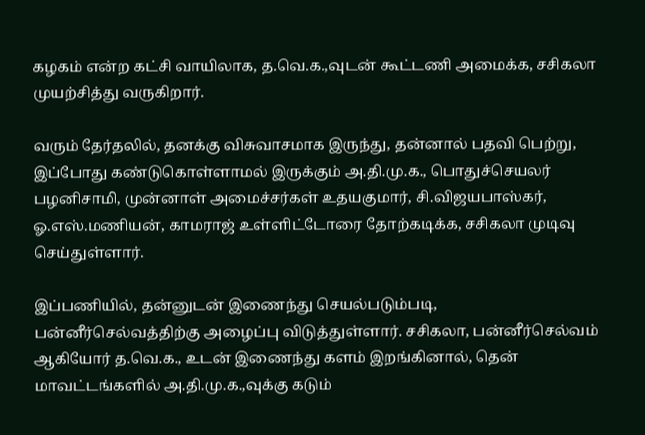கழகம் என்ற கட்சி வாயிலாக, த.வெ.க.,வுடன் கூட்டணி அமைக்க, சசிகலா முயற்சித்து வருகிறார்.

வரும் தேர்தலில், தனக்கு விசுவாசமாக இருந்து, தன்னால் பதவி பெற்று, இப்போது கண்டுகொள்ளாமல் இருக்கும் அ.தி.மு.க., பொதுச்செயலர் பழனிசாமி, முன்னாள் அமைச்சர்கள் உதயகுமார், சி.விஜயபாஸ்கர், ஓ.எஸ்.மணியன், காமராஜ் உள்ளிட்டோரை தோற்கடிக்க, சசிகலா முடிவு செய்துள்ளார்.

இப்பணியில், தன்னுடன் இணைந்து செயல்படும்படி, பன்னீர்செல்வத்திற்கு அழைப்பு விடுத்துள்ளார். சசிகலா, பன்னீர்செல்வம் ஆகியோர் த.வெ.க., உடன் இணைந்து களம் இறங்கினால், தென் மாவட்டங்களில் அ.தி.மு.க.,வுக்கு கடும்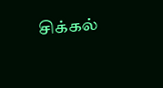சிக்கல்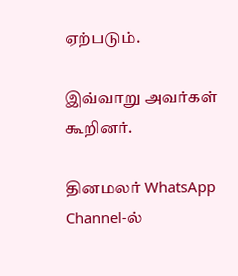ஏற்படும்.

இவ்வாறு அவர்கள் கூறினர்.

தினமலர் WhatsApp Channel-ல்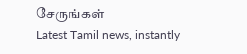சேருங்கள்
Latest Tamil news, instantly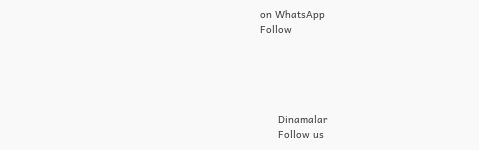on WhatsApp
Follow





      Dinamalar
      Follow us